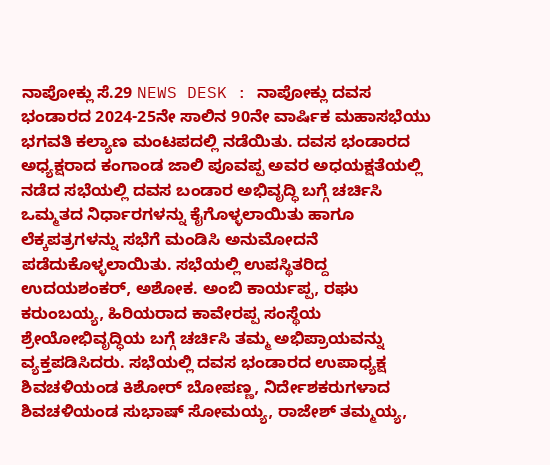ನಾಪೋಕ್ಲು ಸೆ.29 NEWS DESK : ನಾಪೋಕ್ಲು ದವಸ ಭಂಡಾರದ 2024-25ನೇ ಸಾಲಿನ 90ನೇ ವಾರ್ಷಿಕ ಮಹಾಸಭೆಯು ಭಗವತಿ ಕಲ್ಯಾಣ ಮಂಟಪದಲ್ಲಿ ನಡೆಯಿತು. ದವಸ ಭಂಡಾರದ ಅಧ್ಯಕ್ಷರಾದ ಕಂಗಾಂಡ ಜಾಲಿ ಪೂವಪ್ಪ ಅವರ ಅಧಯಕ್ಷತೆಯಲ್ಲಿ ನಡೆದ ಸಭೆಯಲ್ಲಿ ದವಸ ಬಂಡಾರ ಅಭಿವೃದ್ಧಿ ಬಗ್ಗೆ ಚರ್ಚಿಸಿ ಒಮ್ಮತದ ನಿರ್ಧಾರಗಳನ್ನು ಕೈಗೊಳ್ಳಲಾಯಿತು ಹಾಗೂ ಲೆಕ್ಕಪತ್ರಗಳನ್ನು ಸಭೆಗೆ ಮಂಡಿಸಿ ಅನುಮೋದನೆ ಪಡೆದುಕೊಳ್ಳಲಾಯಿತು. ಸಭೆಯಲ್ಲಿ ಉಪಸ್ಥಿತರಿದ್ದ ಉದಯಶಂಕರ್, ಅಶೋಕ. ಅಂಬಿ ಕಾರ್ಯಪ್ಪ, ರಘು ಕರುಂಬಯ್ಯ, ಹಿರಿಯರಾದ ಕಾವೇರಪ್ಪ ಸಂಸ್ಥೆಯ ಶ್ರೇಯೋಭಿವೃದ್ಧಿಯ ಬಗ್ಗೆ ಚರ್ಚಿಸಿ ತಮ್ಮ ಅಭಿಪ್ರಾಯವನ್ನು ವ್ಯಕ್ತಪಡಿಸಿದರು. ಸಭೆಯಲ್ಲಿ ದವಸ ಭಂಡಾರದ ಉಪಾಧ್ಯಕ್ಷ ಶಿವಚಳಿಯಂಡ ಕಿಶೋರ್ ಬೋಪಣ್ಣ, ನಿರ್ದೇಶಕರುಗಳಾದ ಶಿವಚಳಿಯಂಡ ಸುಭಾಷ್ ಸೋಮಯ್ಯ, ರಾಜೇಶ್ ತಮ್ಮಯ್ಯ,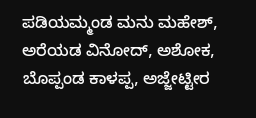ಪಡಿಯಮ್ಮಂಡ ಮನು ಮಹೇಶ್, ಅರೆಯಡ ವಿನೋದ್, ಅಶೋಕ, ಬೊಪ್ಪಂಡ ಕಾಳಪ್ಪ, ಅಜ್ಜೇಟ್ಟೀರ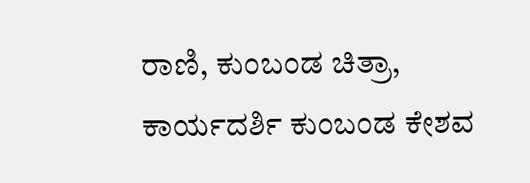ರಾಣಿ, ಕುಂಬಂಡ ಚಿತ್ರಾ, ಕಾರ್ಯದರ್ಶಿ ಕುಂಬಂಡ ಕೇಶವ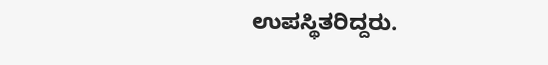ಉಪಸ್ಥಿತರಿದ್ದರು.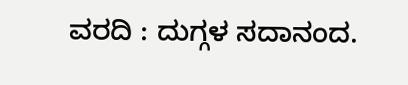ವರದಿ : ದುಗ್ಗಳ ಸದಾನಂದ.